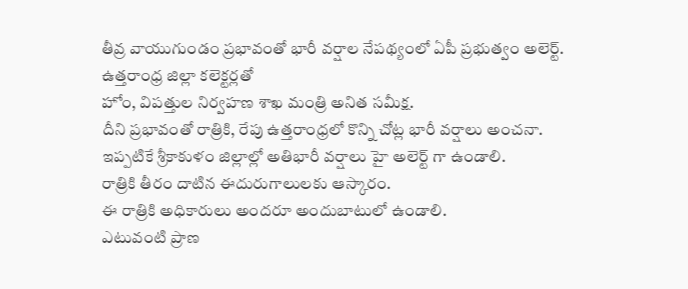తీవ్ర వాయుగుండం ప్రభావంతో భారీ వర్షాల నేపథ్యంలో ఏపీ ప్రభుత్వం అలెర్ట్.
ఉత్తరాంధ్ర జిల్లా కలెక్టర్లతో
హోం, విపత్తుల నిర్వహణ శాఖ మంత్రి అనిత సమీక్ష.
దీని ప్రభావంతో రాత్రికి, రేపు ఉత్తరాంధ్రలో కొన్ని చోట్ల భారీ వర్షాలు అంచనా.
ఇప్పటికే శ్రీకాకుళం జిల్లాల్లో అతిభారీ వర్షాలు హై అలెర్ట్ గా ఉండాలి.
రాత్రికి తీరం దాటిన ఈదురుగాలులకు ఆస్కారం.
ఈ రాత్రికి అధికారులు అందరూ అందుబాటులో ఉండాలి.
ఎటువంటి ప్రాణ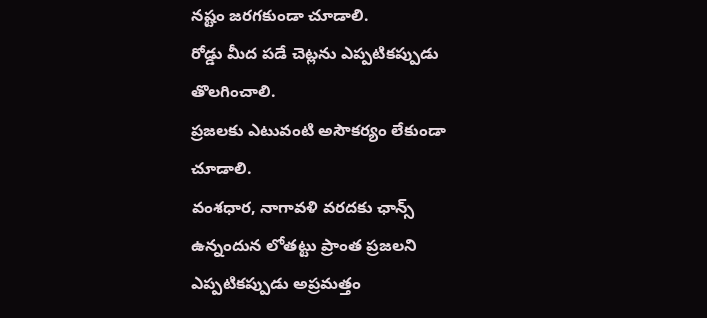నష్టం జరగకుండా చూడాలి.
రోడ్డు మీద పడే చెట్లను ఎప్పటికప్పుడు తొలగించాలి.
ప్రజలకు ఎటువంటి అసౌకర్యం లేకుండా చూడాలి.
వంశధార, నాగావళి వరదకు ఛాన్స్ ఉన్నందున లోతట్టు ప్రాంత ప్రజలని ఎప్పటికప్పుడు అప్రమత్తం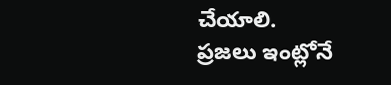చేయాలి.
ప్రజలు ఇంట్లోనే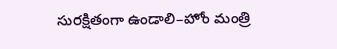సురక్షితంగా ఉండాలి–హోం మంత్రి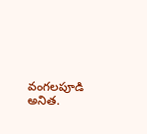వంగలపూడి అనిత.